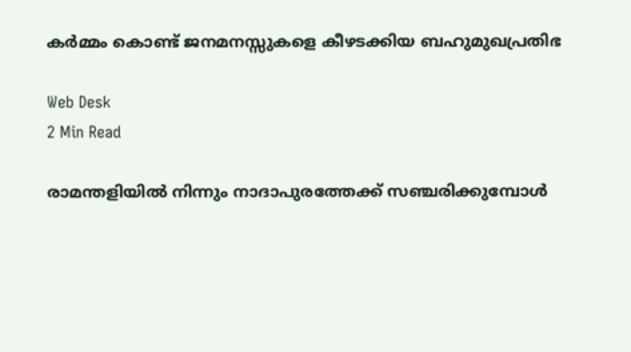കര്‍മ്മം കൊണ്ട് ജനമനസ്സുകളെ കീഴടക്കിയ ബഹുമുഖപ്രതിഭ

Web Desk
2 Min Read

രാമന്തളിയില്‍ നിന്നും നാദാപുരത്തേക്ക് സഞ്ചരിക്കുമ്പോള്‍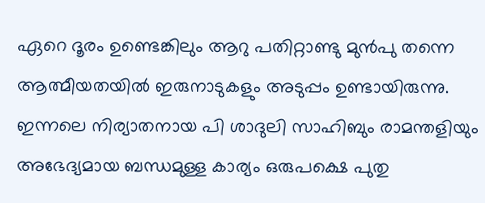ഏറെ ദൂരം ഉണ്ടെങ്കിലും ആറു പതിറ്റാണ്ടു മുന്‍പു തന്നെ ആത്മീയതയില്‍ ഇരുനാടുകളും അടുപ്പം ഉണ്ടായിരുന്നു.
ഇന്നലെ നിര്യാതനായ പി ശാദുലി സാഹിബും രാമന്തളിയും അഭേദ്യമായ ബന്ധമുള്ള കാര്യം ഒരുപക്ഷെ പുതു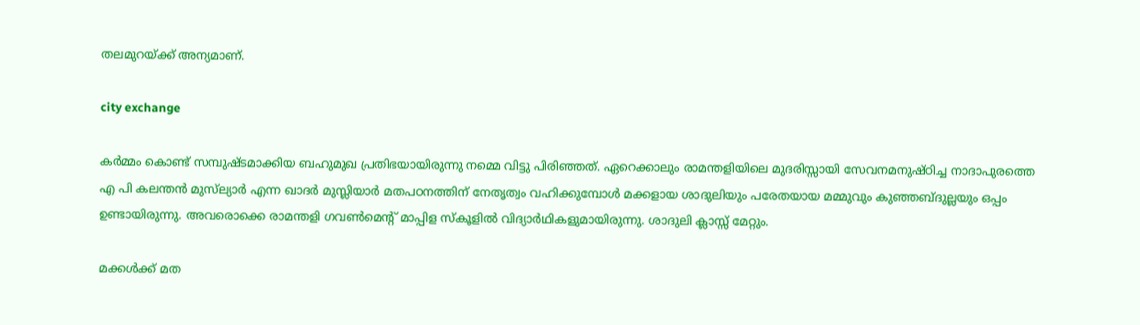തലമുറയ്ക്ക് അന്യമാണ്.

city exchange

കര്‍മ്മം കൊണ്ട് സമ്പുഷ്ടമാക്കിയ ബഹുമുഖ പ്രതിഭയായിരുന്നു നമ്മെ വിട്ടു പിരിഞ്ഞത്. ഏറെക്കാലും രാമന്തളിയിലെ മുദരിസ്സായി സേവനമനുഷ്ഠിച്ച നാദാപുരത്തെ എ പി കലന്തന്‍ മുസ്‌ല്യാര്‍ എന്ന ഖാദര്‍ മുസ്ലിയാര്‍ മതപഠനത്തിന് നേതൃത്വം വഹിക്കുമ്പോള്‍ മക്കളായ ശാദുലിയും പരേതയായ മമ്മുവും കുഞ്ഞബ്ദുല്ലയും ഒപ്പം ഉണ്ടായിരുന്നു. അവരൊക്കെ രാമന്തളി ഗവണ്‍മെന്റ് മാപ്പിള സ്‌കൂളില്‍ വിദ്യാര്‍ഥികളുമായിരുന്നു. ശാദുലി ക്ലാസ്സ് മേറ്റും.

മക്കള്‍ക്ക് മത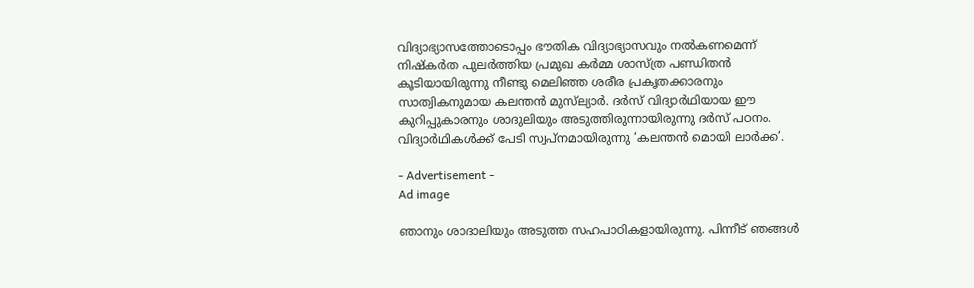വിദ്യാഭ്യാസത്തോടൊപ്പം ഭൗതിക വിദ്യാഭ്യാസവും നല്‍കണമെന്ന് നിഷ്‌കര്‍ത പുലര്‍ത്തിയ പ്രമുഖ കര്‍മ്മ ശാസ്ത്ര പണ്ഡിതന്‍ കൂടിയായിരുന്നു നീണ്ടു മെലിഞ്ഞ ശരീര പ്രകൃതക്കാരനും സാത്വികനുമായ കലന്തന്‍ മുസ്‌ല്യാര്‍. ദര്‍സ് വിദ്യാര്‍ഥിയായ ഈ കുറിപ്പുകാരനും ശാദുലിയും അടുത്തിരുന്നായിരുന്നു ദര്‍സ് പഠനം. വിദ്യാര്‍ഥികള്‍ക്ക് പേടി സ്വപ്നമായിരുന്നു ‘കലന്തന്‍ മൊയി ലാര്‍ക്ക’.

- Advertisement -
Ad image

ഞാനും ശാദാലിയും അടുത്ത സഹപാഠികളായിരുന്നു. പിന്നീട് ഞങ്ങള്‍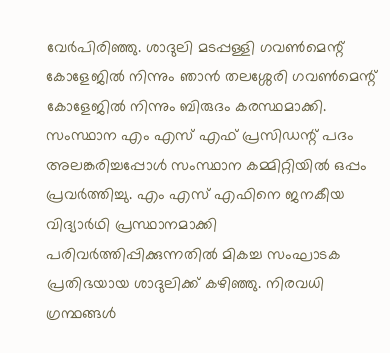വേര്‍പിരിഞ്ഞു. ശാദുലി മടപ്പള്ളി ഗവണ്‍മെന്റ് കോളേജില്‍ നിന്നും ഞാന്‍ തലശ്ശേരി ഗവണ്‍മെന്റ് കോളേജില്‍ നിന്നും ബിരുദം കരസ്ഥമാക്കി.
സംസ്ഥാന എം എസ് എഫ് പ്രസിഡന്റ് പദം അലങ്കരിച്ചപ്പോള്‍ സംസ്ഥാന കമ്മിറ്റിയില്‍ ഒപ്പം പ്രവര്‍ത്തിച്ചു. എം എസ് എഫിനെ ജനകീയ വിദ്യാര്‍ഥി പ്രസ്ഥാനമാക്കി പരിവര്‍ത്തിപ്പിക്കുന്നതില്‍ മികച്ച സംഘാടക പ്രതിഭയായ ശാദുലിക്ക് കഴിഞ്ഞു. നിരവധി ഗ്രന്ഥങ്ങള്‍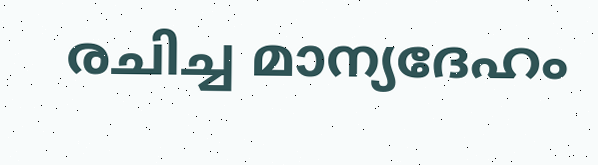രചിച്ച മാന്യദേഹം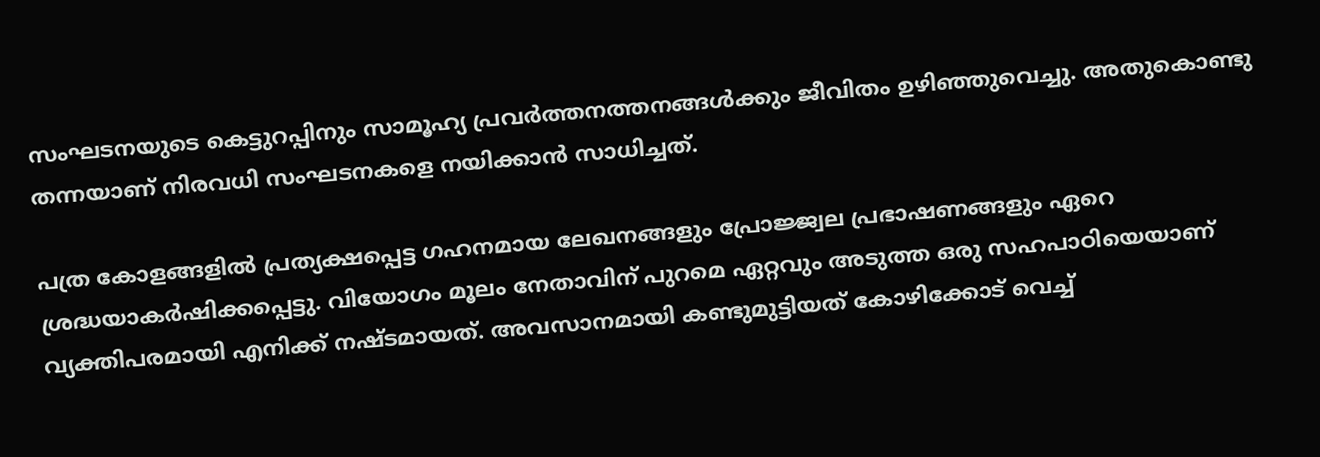സംഘടനയുടെ കെട്ടുറപ്പിനും സാമൂഹ്യ പ്രവര്‍ത്തനത്തനങ്ങള്‍ക്കും ജീവിതം ഉഴിഞ്ഞുവെച്ചു. അതുകൊണ്ടു തന്നയാണ് നിരവധി സംഘടനകളെ നയിക്കാന്‍ സാധിച്ചത്.

പത്ര കോളങ്ങളില്‍ പ്രത്യക്ഷപ്പെട്ട ഗഹനമായ ലേഖനങ്ങളും പ്രോജ്ജ്വല പ്രഭാഷണങ്ങളും ഏറെ ശ്രദ്ധയാകര്‍ഷിക്കപ്പെട്ടു. വിയോഗം മൂലം നേതാവിന് പുറമെ ഏറ്റവും അടുത്ത ഒരു സഹപാഠിയെയാണ് വ്യക്തിപരമായി എനിക്ക് നഷ്ടമായത്. അവസാനമായി കണ്ടുമുട്ടിയത് കോഴിക്കോട് വെച്ച്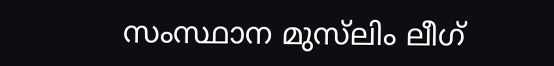സംസ്ഥാന മുസ്‌ലിം ലീഗ്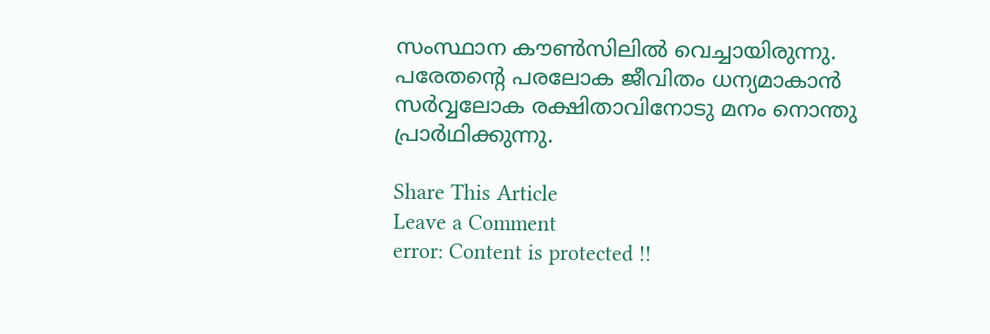സംസ്ഥാന കൗണ്‍സിലില്‍ വെച്ചായിരുന്നു.
പരേതന്റെ പരലോക ജീവിതം ധന്യമാകാന്‍ സര്‍വ്വലോക രക്ഷിതാവിനോടു മനം നൊന്തു പ്രാര്‍ഥിക്കുന്നു.

Share This Article
Leave a Comment
error: Content is protected !!